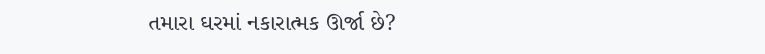તમારા ઘરમાં નકારાત્મક ઊર્જા છે?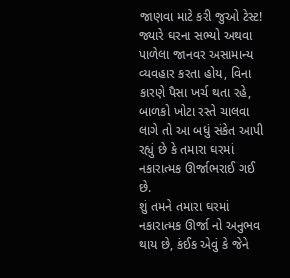જાણવા માટે કરી જુઓ ટેસ્ટ!
જ્યારે ઘરના સભ્યો અથવા પાળેલા જાનવર અસામાન્ય વ્યવહાર કરતા હોય, વિના કારણે પૈસા ખર્ચ થતા રહે, બાળકો ખોટા રસ્તે ચાલવા લાગે તો આ બધું સંકેત આપી રહ્યું છે કે તમારા ઘરમાં નકારાત્મક ઊર્જાભરાઈ ગઈ છે.
શું તમને તમારા ઘરમાં નકારાત્મક ઊર્જા નો અનુભવ થાય છે, કંઈક એવું કે જેને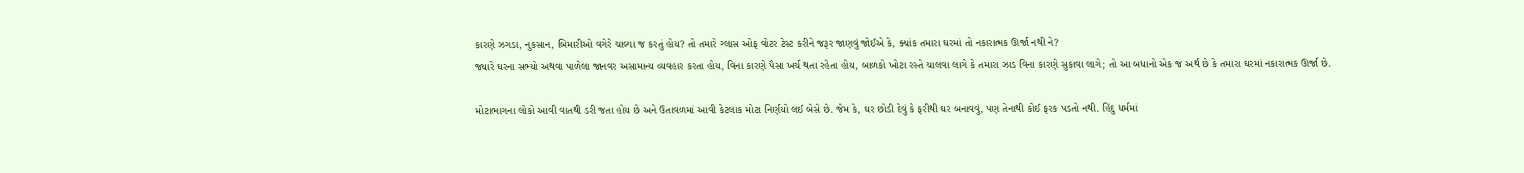કારણે ઝગડા, નુકસાન, બિમારીઓ વગેરે ચાલ્યા જ કરતું હોય? તો તમારે ગ્લાસ ઓફ વોટર ટેસ્ટ કરીને જરૂર જાણવું જોઈએ કે, ક્યાંક તમારા ઘરમાં તો નકારાત્મક ઊર્જા નથી ને?
જ્યારે ઘરના સભ્યો અથવા પાળેલા જાનવર અસામાન્ય વ્યવહાર કરતા હોય, વિના કારણે પૈસા ખર્ચ થતા રહેતા હોય, બાળકો ખોટા રસ્તે ચાલવા લાગે કે તમારા ઝાડ વિના કારણે સુકાવા લાગે; તો આ બધાનો એક જ અર્થ છે કે તમારા ઘરમાં નકારાત્મક ઊર્જા છે.

મોટાભાગના લોકો આવી વાતથી ડરી જતા હોય છે અને ઉતાવળમાં આવી કેટલાક મોટા નિર્ણયો લઈ બેસે છે. જેમ કે, ઘર છોડી દેવું કે ફરીથી ઘર બનાવવું, પણ તેનાથી કોઈ ફરક પડતો નથી. હિંદુ ધર્મમાં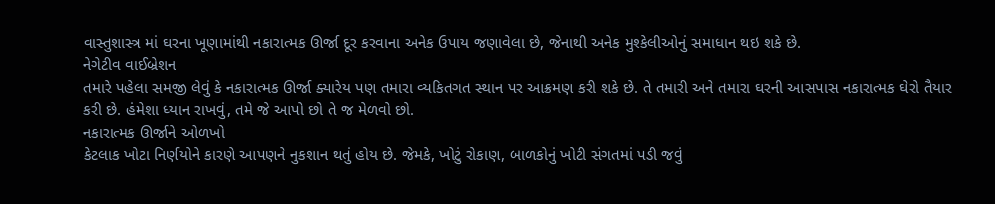વાસ્તુશાસ્ત્ર માં ઘરના ખૂણામાંથી નકારાત્મક ઊર્જા દૂર કરવાના અનેક ઉપાય જણાવેલા છે, જેનાથી અનેક મુશ્કેલીઓનું સમાધાન થઇ શકે છે.
નેગેટીવ વાઈબ્રેશન
તમારે પહેલા સમજી લેવું કે નકારાત્મક ઊર્જા ક્યારેય પણ તમારા વ્યકિતગત સ્થાન પર આક્રમણ કરી શકે છે. તે તમારી અને તમારા ઘરની આસપાસ નકારાત્મક ઘેરો તૈયાર કરી છે. હંમેશા ધ્યાન રાખવું, તમે જે આપો છો તે જ મેળવો છો.
નકારાત્મક ઊર્જાને ઓળખો
કેટલાક ખોટા નિર્ણયોને કારણે આપણને નુકશાન થતું હોય છે. જેમકે, ખોટું રોકાણ, બાળકોનું ખોટી સંગતમાં પડી જવું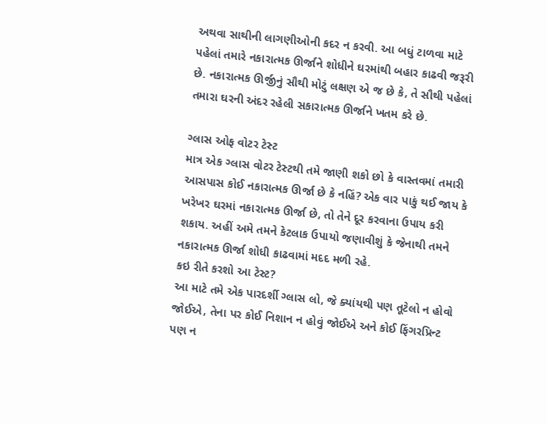અથવા સાથીની લાગણીઓની કદર ન કરવી. આ બધું ટાળવા માટે પહેલાં તમારે નકારાત્મક ઊર્જાને શોધીને ઘરમાંથી બહાર કાઢવી જરૂરી છે. નકારાત્મક ઊર્જીનું સૌથી મોટું લક્ષણ એ જ છે કે, તે સૌથી પહેલાં તમારા ઘરની અંદર રહેલી સકારાત્મક ઊર્જાને ખતમ કરે છે.

ગ્લાસ ઓફ વોટર ટેસ્ટ
માત્ર એક ગ્લાસ વોટર ટેસ્ટથી તમે જાણી શકો છો કે વાસ્તવમાં તમારી આસપાસ કોઈ નકારાત્મક ઊર્જા છે કે નહિં? એક વાર પાકું થઈ જાય કે ખરેખર ઘરમાં નકારાત્મક ઊર્જા છે, તો તેને દૂર કરવાના ઉપાય કરી શકાય. અહીં અમે તમને કેટલાક ઉપાયો જણાવીશું કે જેનાથી તમને નકારાત્મક ઊર્જા શોધી કાઢવામાં મદદ મળી રહે.
કઇ રીતે કરશો આ ટેસ્ટ?
આ માટે તમે એક પારદર્શી ગ્લાસ લો, જે ક્યાંયથી પણ તૂટેલો ન હોવો જોઈએ, તેના પર કોઈ નિશાન ન હોવું જોઈએ અને કોઈ ફિંગરપ્રિન્ટ પણ ન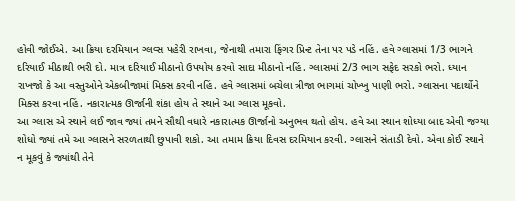હોવી જોઈએ. આ ક્રિયા દરમિયાન ગ્લવ્સ પહેરી રાખવા, જેનાથી તમારા ફિંગર પ્રિન્ટ તેના પર પડે નહિં. હવે ગ્લાસમાં 1/3 ભાગને દરિયાઈ મીઠાથી ભરી દો. માત્ર દરિયાઈ મીઠાનો ઉપયોય કરવો સાદા મીઠાનો નહિં. ગ્લાસમાં 2/3 ભાગ સફેદ સરકો ભરો. ધ્યાન રાખજો કે આ વસ્તુઓને એકબીજામાં મિક્સ કરવી નહિં. હવે ગ્લાસમાં બચેલા ત્રીજા ભાગમાં ચોખ્ખુ પાણી ભરો. ગ્લાસના પદાર્થોને મિક્સ કરવા નહિં. નકારાત્મક ઊર્જાની શંકા હોય તે સ્થાને આ ગ્લાસ મૂકવો.
આ ગ્લાસ એ સ્થાને લઈ જાવ જ્યાં તમને સૌથી વધારે નકારાત્મક ઊર્જાનો અનુભવ થતો હોય. હવે આ સ્થાન શોધ્યા બાદ એવી જગ્યા શોધો જ્યાં તમે આ ગ્લાસને સરળતાથી છુપાવી શકો. આ તમામ ક્રિયા દિવસ દરમિયાન કરવી. ગ્લાસને સંતાડી દેવો. એવા કોઈ સ્થાને ન મૂકવું કે જ્યાંથી તેને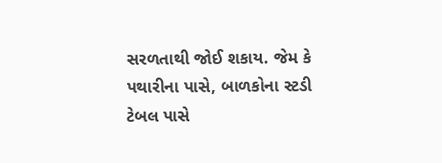સરળતાથી જોઈ શકાય. જેમ કે પથારીના પાસે, બાળકોના સ્ટડી ટેબલ પાસે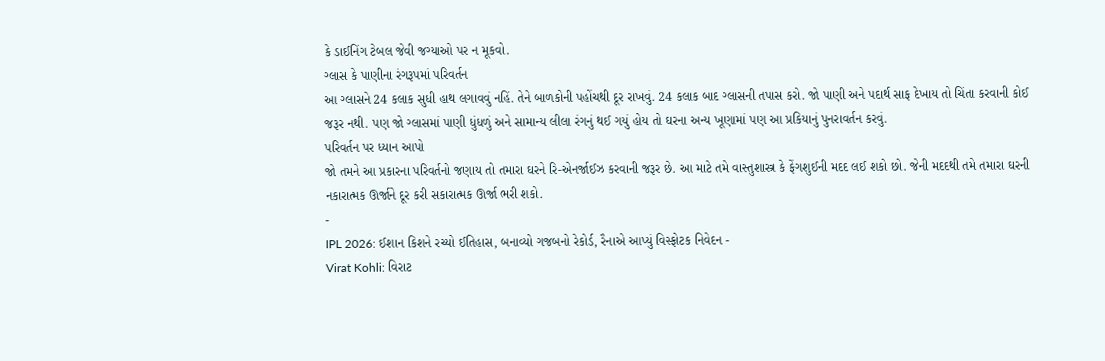કે ડાઈનિંગ ટેબલ જેવી જગ્યાઓ પર ન મૂકવો.
ગ્લાસ કે પાણીના રંગરૂપમાં પરિવર્તન
આ ગ્લાસને 24 કલાક સુધી હાથ લગાવવું નહિં. તેને બાળકોની પહોંચથી દૂર રાખવું. 24 કલાક બાદ ગ્લાસની તપાસ કરો. જો પાણી અને પદાર્થ સાફ દેખાય તો ચિંતા કરવાની કોઈ જરૂર નથી. પણ જો ગ્લાસમાં પાણી ધુંધળું અને સામાન્ય લીલા રંગનું થઈ ગયું હોય તો ઘરના અન્ય ખૂણામાં પણ આ પ્રકિયાનું પુનરાવર્તન કરવું.
પરિવર્તન પર ધ્યાન આપો
જો તમને આ પ્રકારના પરિવર્તનો જણાય તો તમારા ઘરને રિ-એનર્જાઈઝ કરવાની જરૂર છે. આ માટે તમે વાસ્તુશાસ્ત્ર કે ફેંગશુઈની મદદ લઈ શકો છો. જેની મદદથી તમે તમારા ઘરની નકારાત્મક ઊર્જાને દૂર કરી સકારાત્મક ઊર્જા ભરી શકો.
-
IPL 2026: ઈશાન કિશને રચ્યો ઈતિહાસ, બનાવ્યો ગજબનો રેકોર્ડ, રૈનાએ આપ્યું વિસ્ફોટક નિવેદન -
Virat Kohli: વિરાટ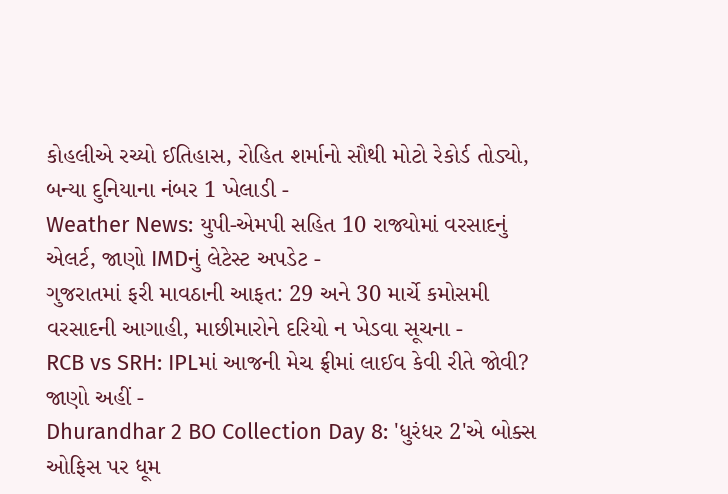કોહલીએ રચ્યો ઈતિહાસ, રોહિત શર્માનો સૌથી મોટો રેકોર્ડ તોડ્યો, બન્યા દુનિયાના નંબર 1 ખેલાડી -
Weather News: યુપી-એમપી સહિત 10 રાજ્યોમાં વરસાદનું એલર્ટ, જાણો IMDનું લેટેસ્ટ અપડેટ -
ગુજરાતમાં ફરી માવઠાની આફત: 29 અને 30 માર્ચે કમોસમી વરસાદની આગાહી, માછીમારોને દરિયો ન ખેડવા સૂચના -
RCB vs SRH: IPLમાં આજની મેચ ફ્રીમાં લાઈવ કેવી રીતે જોવી? જાણો અહીં -
Dhurandhar 2 BO Collection Day 8: 'ધુરંધર 2'એ બોક્સ ઓફિસ પર ધૂમ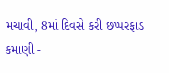મચાવી, 8માં દિવસે કરી છપ્પરફાડ કમાણી -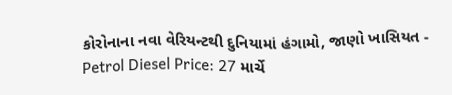કોરોનાના નવા વેરિયન્ટથી દુનિયામાં હંગામો, જાણો ખાસિયત -
Petrol Diesel Price: 27 માર્ચે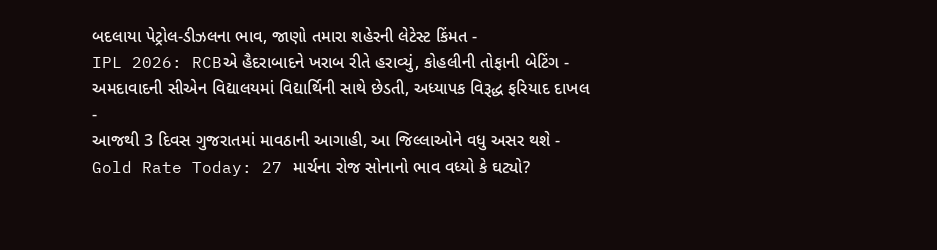બદલાયા પેટ્રોલ-ડીઝલના ભાવ, જાણો તમારા શહેરની લેટેસ્ટ કિંમત -
IPL 2026: RCBએ હૈદરાબાદને ખરાબ રીતે હરાવ્યું, કોહલીની તોફાની બેટિંગ -
અમદાવાદની સીએન વિદ્યાલયમાં વિદ્યાર્થિની સાથે છેડતી, અધ્યાપક વિરૂદ્ધ ફરિયાદ દાખલ -
આજથી 3 દિવસ ગુજરાતમાં માવઠાની આગાહી, આ જિલ્લાઓને વધુ અસર થશે -
Gold Rate Today: 27 માર્ચના રોજ સોનાનો ભાવ વધ્યો કે ઘટ્યો?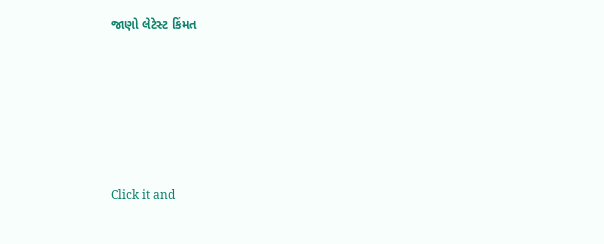જાણો લેટેસ્ટ કિંમત









Click it and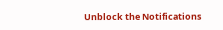Unblock the Notifications